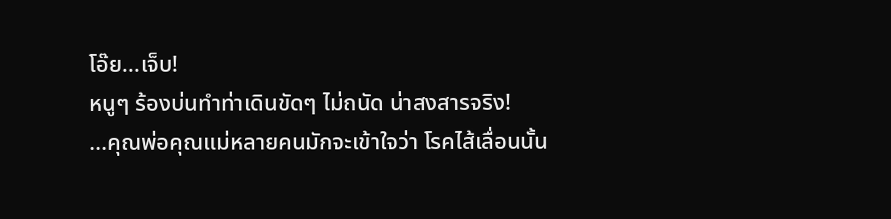โอ๊ย...เจ็บ!
หนูๆ ร้องบ่นทำท่าเดินขัดๆ ไม่ถนัด น่าสงสารจริง!
...คุณพ่อคุณแม่หลายคนมักจะเข้าใจว่า โรคไส้เลื่อนนั้น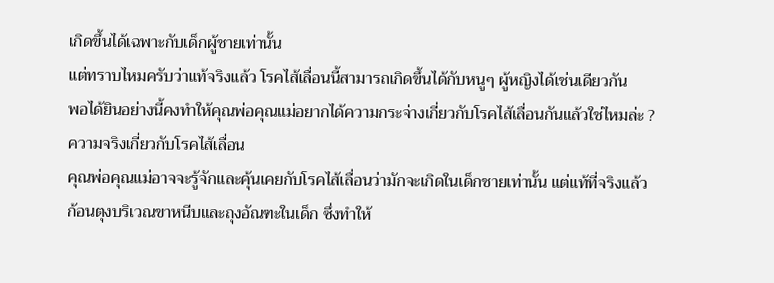เกิดขึ้นได้เฉพาะกับเด็กผู้ชายเท่านั้น
แต่ทราบไหมครับว่าแท้จริงแล้ว โรคไส้เลื่อนนี้สามารถเกิดขึ้นได้กับหนูๆ ผู้หญิงได้เช่นเดียวกัน
พอได้ยินอย่างนี้คงทำให้คุณพ่อคุณแม่อยากได้ความกระจ่างเกี่ยวกับโรคไส้เลื่อนกันแล้วใช่ไหมล่ะ ?
ความจริงเกี่ยวกับโรคไส้เลื่อน
คุณพ่อคุณแม่อาจจะรู้จักและคุ้นเคยกับโรคไส้เลื่อนว่ามักจะเกิดในเด็กชายเท่านั้น แต่แท้ที่จริงแล้ว
ก้อนตุงบริเวณขาหนีบและถุงอัณฑะในเด็ก ซึ่งทำให้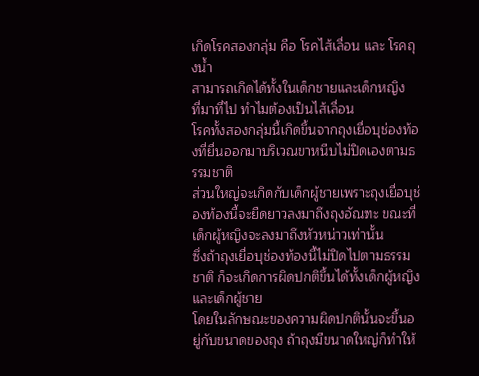เกิดโรคสองกลุ่ม คือ โรคไส้เลื่อน และ โรคถุงน้ำ
สามารถเกิดได้ทั้งในเด็กชายและเด็กหญิง
ที่มาที่ไป ทำไมต้องเป็นไส้เลื่อน
โรคทั้งสองกลุ่มนี้เกิดขึ้นจากถุงเยื่อบุช่องท้องที่ยื่นออกมาบริเวณขาหนีบไม่ปิดเองตามธรรมชาติ
ส่วนใหญ่จะเกิดกับเด็กผู้ชายเพราะถุงเยื่อบุช่องท้องนี้จะยืดยาวลงมาถึงถุงอัณฑะ ขณะที่เด็กผู้หญิงจะลงมาถึงหัวหน่าวเท่านั้น
ซึ่งถ้าถุงเยื่อบุช่องท้องนี้ไม่ปิดไปตามธรรมชาติ ก็จะเกิดการผิดปกติขึ้นได้ทั้งเด็กผู้หญิงและเด็กผู้ชาย
โดยในลักษณะของความผิดปกตินั้นจะขึ้นอยู่กับขนาดของถุง ถ้าถุงมีขนาดใหญ่ก็ทำให้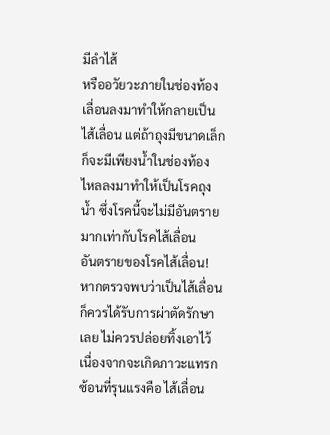มีลำไส้
หรืออวัยวะภายในช่องท้องเลื่อนลงมาทำให้กลายเป็นไส้เลื่อน แต่ถ้าถุงมีขนาดเล็กก็จะมีเพียงน้ำในช่องท้อง
ไหลลงมาทำให้เป็นโรคถุงน้ำ ซึ่งโรคนี้จะไม่มีอันตรายมากเท่ากับโรคไส้เลื่อน
อันตรายของโรคไส้เลื่อน!
หากตรวจพบว่าเป็นไส้เลื่อนก็ควรได้รับการผ่าตัดรักษาเลย ไม่ควรปล่อยทิ้งเอาไว้
เนื่องจากจะเกิดภาวะแทรกซ้อนที่รุนแรงคือ ไส้เลื่อน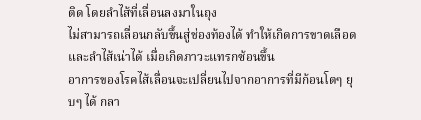ติด โดยลำไส้ที่เลื่อนลงมาในถุง
ไม่สามารถเลื่อนกลับขึ้นสู่ช่องท้องได้ ทำให้เกิดการขาดเลือดและลำไส้เน่าได้ เมื่อเกิดภาวะแทรกซ้อนขึ้น
อาการของโรคไส้เลื่อนจะเปลี่ยนไปจากอาการที่มีก้อนโตๆ ยุบๆ ได้ กลา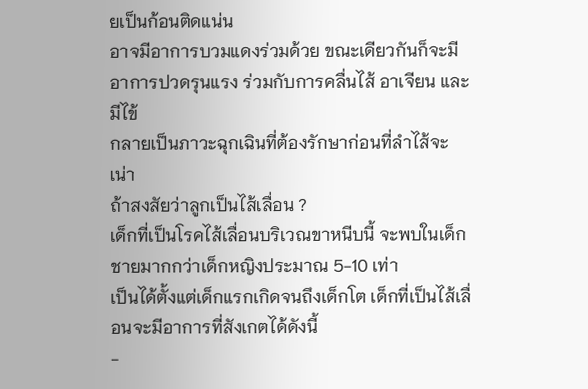ยเป็นก้อนติดแน่น
อาจมีอาการบวมแดงร่วมด้วย ขณะเดียวกันก็จะมีอาการปวดรุนแรง ร่วมกับการคลื่นไส้ อาเจียน และมีไข้
กลายเป็นภาวะฉุกเฉินที่ต้องรักษาก่อนที่ลำไส้จะเน่า
ถ้าสงสัยว่าลูกเป็นไส้เลื่อน ?
เด็กที่เป็นโรคไส้เลื่อนบริเวณขาหนีบนี้ จะพบในเด็กชายมากกว่าเด็กหญิงประมาณ 5-10 เท่า
เป็นได้ตั้งแต่เด็กแรกเกิดจนถึงเด็กโต เด็กที่เป็นไส้เลื่อนจะมีอาการที่สังเกตได้ดังนี้
-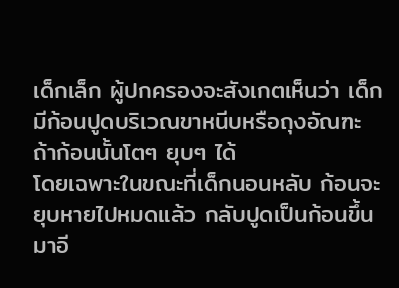เด็กเล็ก ผู้ปกครองจะสังเกตเห็นว่า เด็กมีก้อนปูดบริเวณขาหนีบหรือถุงอัณฑะ ถ้าก้อนนั้นโตๆ ยุบๆ ได้
โดยเฉพาะในขณะที่เด็กนอนหลับ ก้อนจะยุบหายไปหมดแล้ว กลับปูดเป็นก้อนขึ้นมาอี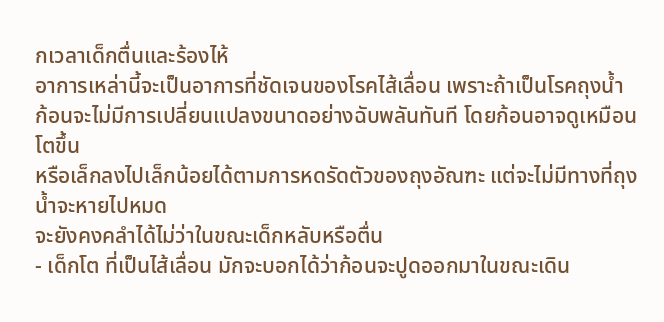กเวลาเด็กตื่นและร้องไห้
อาการเหล่านี้จะเป็นอาการที่ชัดเจนของโรคไส้เลื่อน เพราะถ้าเป็นโรคถุงน้ำ
ก้อนจะไม่มีการเปลี่ยนแปลงขนาดอย่างฉับพลันทันที โดยก้อนอาจดูเหมือนโตขึ้น
หรือเล็กลงไปเล็กน้อยได้ตามการหดรัดตัวของถุงอัณฑะ แต่จะไม่มีทางที่ถุงน้ำจะหายไปหมด
จะยังคงคลำได้ไม่ว่าในขณะเด็กหลับหรือตื่น
- เด็กโต ที่เป็นไส้เลื่อน มักจะบอกได้ว่าก้อนจะปูดออกมาในขณะเดิน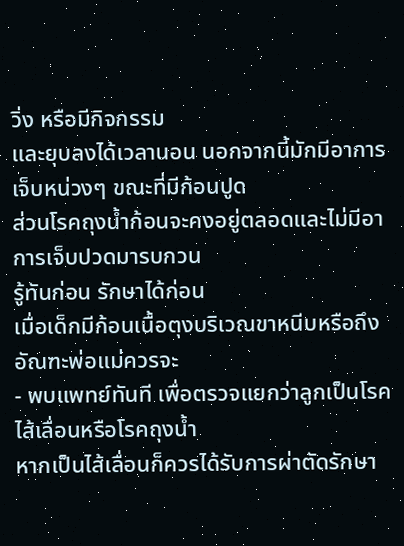วิ่ง หรือมีกิจกรรม
และยุบลงได้เวลานอน นอกจากนี้มักมีอาการเจ็บหน่วงๆ ขณะที่มีก้อนปูด
ส่วนโรคถุงน้ำก้อนจะคงอยู่ตลอดและไม่มีอาการเจ็บปวดมารบกวน
รู้ทันก่อน รักษาได้ก่อน
เมื่อเด็กมีก้อนเนื้อตุงบริเวณขาหนีบหรือถึงอัณฑะพ่อแม่ควรจะ
- พบแพทย์ทันที เพื่อตรวจแยกว่าลูกเป็นโรคไส้เลื่อนหรือโรคถุงน้ำ
หากเป็นไส้เลื่อนก็ควรได้รับการผ่าตัดรักษา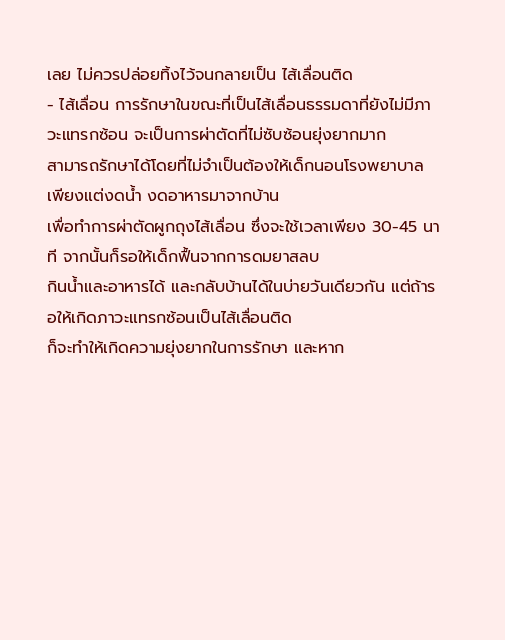เลย ไม่ควรปล่อยทิ้งไว้จนกลายเป็น ไส้เลื่อนติด
- ไส้เลื่อน การรักษาในขณะที่เป็นไส้เลื่อนธรรมดาที่ยังไม่มีภาวะแทรกซ้อน จะเป็นการผ่าตัดที่ไม่ซับซ้อนยุ่งยากมาก
สามารถรักษาได้โดยที่ไม่จำเป็นต้องให้เด็กนอนโรงพยาบาล เพียงแต่งดน้ำ งดอาหารมาจากบ้าน
เพื่อทำการผ่าตัดผูกถุงไส้เลื่อน ซึ่งจะใช้เวลาเพียง 30-45 นาที จากนั้นก็รอให้เด็กฟื้นจากการดมยาสลบ
กินน้ำและอาหารได้ และกลับบ้านได้ในบ่ายวันเดียวกัน แต่ถ้ารอให้เกิดภาวะแทรกซ้อนเป็นไส้เลื่อนติด
ก็จะทำให้เกิดความยุ่งยากในการรักษา และหาก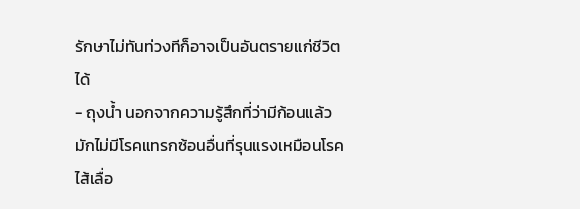รักษาไม่ทันท่วงทีก็อาจเป็นอันตรายแก่ชีวิตได้
- ถุงน้ำ นอกจากความรู้สึกที่ว่ามีก้อนแล้ว มักไม่มีโรคแทรกซ้อนอื่นที่รุนแรงเหมือนโรคไส้เลื่อ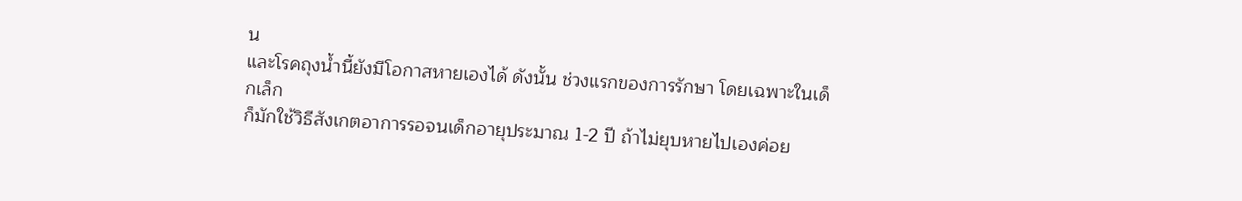น
และโรคถุงน้ำนี้ยังมีโอกาสหายเองได้ ดังนั้น ช่วงแรกของการรักษา โดยเฉพาะในเด็กเล็ก
ก็มักใช้วิธีสังเกตอาการรอจนเด็กอายุประมาณ 1-2 ปี ถ้าไม่ยุบหายไปเองค่อย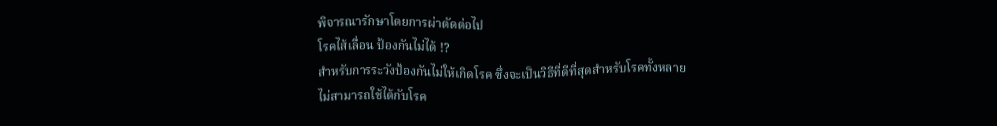พิจารณารักษาโดยการผ่าตัดต่อไป
โรคไส้เลื่อน ป้องกันไม่ได้ !?
สำหรับการระวังป้องกันไม่ให้เกิดโรค ซึ่งจะเป็นวิธีที่ดีที่สุดสำหรับโรคทั้งหลาย
ไม่สามารถใช้ได้กับโรค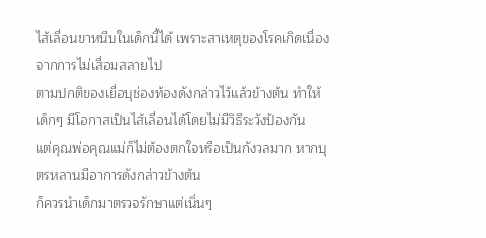ไส้เลื่อนขาหนีบในเด็กนี้ได้ เพราะสาเหตุของโรคเกิดเนื่องจากการไม่เสื่อมสลายไป
ตามปกติของเยื่อบุช่องท้องดังกล่าวไว้แล้วข้างต้น ทำให้เด็กๆ มีโอกาสเป็นไส้เลื่อนได้โดยไม่มีวิธีระวังป้องกัน
แต่คุณพ่อคุณแม่ก็ไม่ต้องตกใจหรือเป็นกังวลมาก หากบุตรหลานมีอาการดังกล่าวข้างต้น
ก็ควรนำเด็กมาตรวจรักษาแต่เนิ่นๆ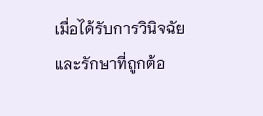เมื่อได้รับการวินิจฉัยและรักษาที่ถูกต้อ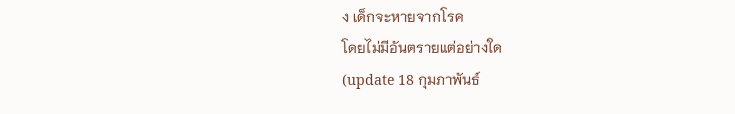ง เด็กจะหายจากโรค
โดยไม่มีอันตรายแต่อย่างใด
(update 18 กุมภาพันธ์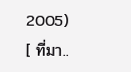2005)
[ ที่มา..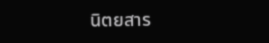นิตยสาร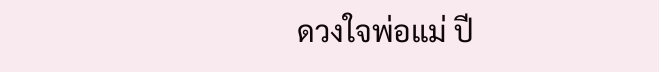ดวงใจพ่อแม่ ปี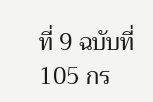ที่ 9 ฉบับที่ 105 กร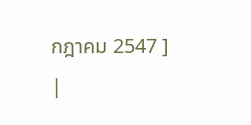กฎาคม 2547 ]
|